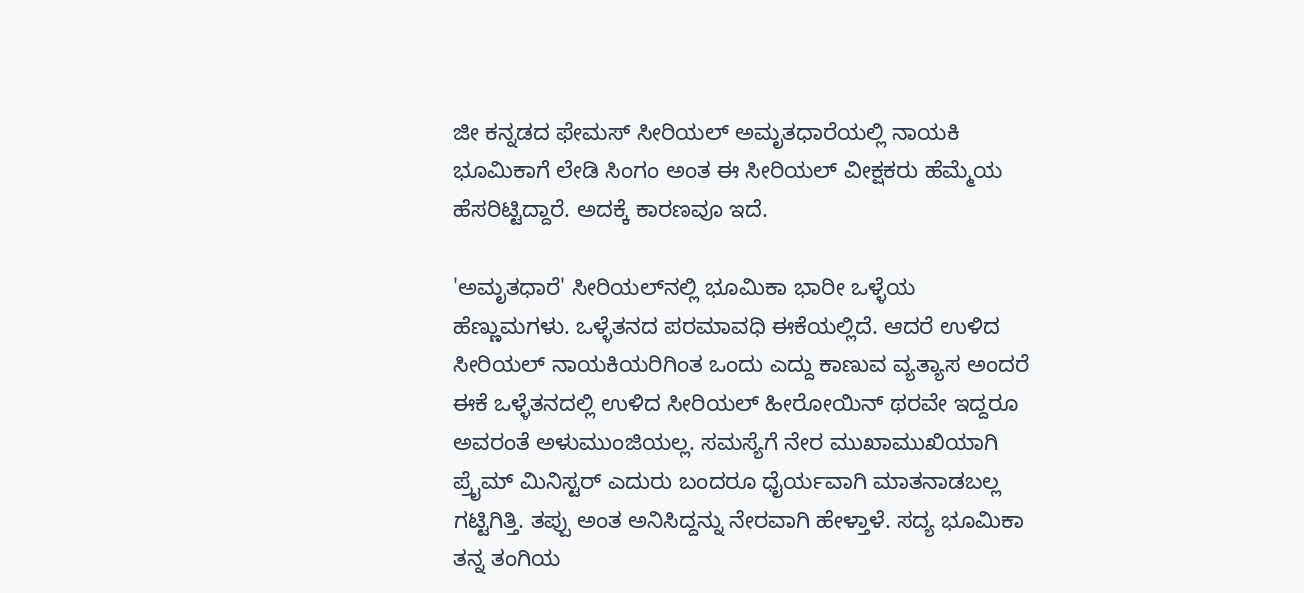ಜೀ ಕನ್ನಡದ ಫೇಮಸ್ ಸೀರಿಯಲ್ ಅಮೃತಧಾರೆಯಲ್ಲಿ ನಾಯಕಿ ಭೂಮಿಕಾಗೆ ಲೇಡಿ ಸಿಂಗಂ ಅಂತ ಈ ಸೀರಿಯಲ್ ವೀಕ್ಷಕರು ಹೆಮ್ಮೆಯ ಹೆಸರಿಟ್ಟಿದ್ದಾರೆ. ಅದಕ್ಕೆ ಕಾರಣವೂ ಇದೆ.

'ಅಮೃತಧಾರೆ' ಸೀರಿಯಲ್‌ನಲ್ಲಿ ಭೂಮಿಕಾ ಭಾರೀ ಒಳ್ಳೆಯ ಹೆಣ್ಣುಮಗಳು. ಒಳ್ಳೆತನದ ಪರಮಾವಧಿ ಈಕೆಯಲ್ಲಿದೆ. ಆದರೆ ಉಳಿದ ಸೀರಿಯಲ್ ನಾಯಕಿಯರಿಗಿಂತ ಒಂದು ಎದ್ದು ಕಾಣುವ ವ್ಯತ್ಯಾಸ ಅಂದರೆ ಈಕೆ ಒಳ್ಳೆತನದಲ್ಲಿ ಉಳಿದ ಸೀರಿಯಲ್ ಹೀರೋಯಿನ್ ಥರವೇ ಇದ್ದರೂ ಅವರಂತೆ ಅಳುಮುಂಜಿಯಲ್ಲ. ಸಮಸ್ಯೆಗೆ ನೇರ ಮುಖಾಮುಖಿಯಾಗಿ ಪ್ರೈಮ್ ಮಿನಿಸ್ಟರ್ ಎದುರು ಬಂದರೂ ಧೈರ್ಯವಾಗಿ ಮಾತನಾಡಬಲ್ಲ ಗಟ್ಟಿಗಿತ್ತಿ. ತಪ್ಪು ಅಂತ ಅನಿಸಿದ್ದನ್ನು ನೇರವಾಗಿ ಹೇಳ್ತಾಳೆ. ಸದ್ಯ ಭೂಮಿಕಾ ತನ್ನ ತಂಗಿಯ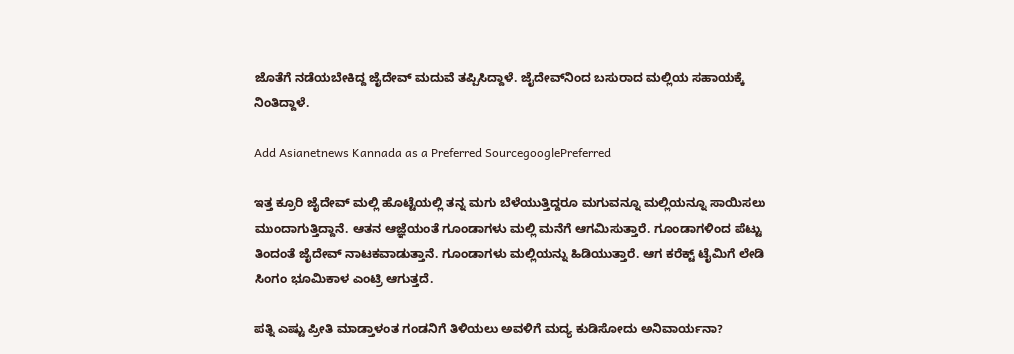ಜೊತೆಗೆ ನಡೆಯಬೇಕಿದ್ದ ಜೈದೇವ್ ಮದುವೆ ತಪ್ಪಿಸಿದ್ದಾಳೆ. ಜೈದೇವ್‌ನಿಂದ ಬಸುರಾದ ಮಲ್ಲಿಯ ಸಹಾಯಕ್ಕೆ ನಿಂತಿದ್ದಾಳೆ.

Add Asianetnews Kannada as a Preferred SourcegooglePreferred

ಇತ್ತ ಕ್ರೂರಿ ಜೈದೇವ್ ಮಲ್ಲಿ ಹೊಟ್ಟೆಯಲ್ಲಿ ತನ್ನ ಮಗು ಬೆಳೆಯುತ್ತಿದ್ದರೂ ಮಗುವನ್ನೂ ಮಲ್ಲಿಯನ್ನೂ ಸಾಯಿಸಲು ಮುಂದಾಗುತ್ತಿದ್ದಾನೆ. ಆತನ ಆಜ್ಞೆಯಂತೆ ಗೂಂಡಾಗಳು ಮಲ್ಲಿ ಮನೆಗೆ ಆಗಮಿಸುತ್ತಾರೆ. ಗೂಂಡಾಗಳಿಂದ ಪೆಟ್ಟು ತಿಂದಂತೆ ಜೈದೇವ್‌ ನಾಟಕವಾಡುತ್ತಾನೆ. ಗೂಂಡಾಗಳು ಮಲ್ಲಿಯನ್ನು ಹಿಡಿಯುತ್ತಾರೆ. ಆಗ ಕರೆಕ್ಟ್ ಟೈಮಿಗೆ ಲೇಡಿ ಸಿಂಗಂ ಭೂಮಿಕಾಳ ಎಂಟ್ರಿ ಆಗುತ್ತದೆ.

ಪತ್ನಿ ಎಷ್ಟು ಪ್ರೀತಿ ಮಾಡ್ತಾಳಂತ ಗಂಡನಿಗೆ ತಿಳಿಯಲು ಅವಳಿಗೆ ಮದ್ಯ ಕುಡಿಸೋದು ಅನಿವಾರ್ಯನಾ?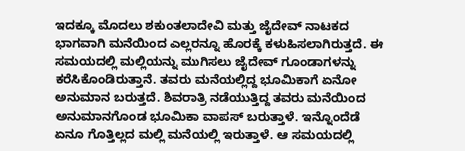ಇದಕ್ಕೂ ಮೊದಲು ಶಕುಂತಲಾದೇವಿ ಮತ್ತು ಜೈದೇವ್‌ ನಾಟಕದ ಭಾಗವಾಗಿ ಮನೆಯಿಂದ ಎಲ್ಲರನ್ನೂ ಹೊರಕ್ಕೆ ಕಳುಹಿಸಲಾಗಿರುತ್ತದೆ. ಈ ಸಮಯದಲ್ಲಿ ಮಲ್ಲಿಯನ್ನು ಮುಗಿಸಲು ಜೈದೇವ್‌ ಗೂಂಡಾಗಳನ್ನು ಕರೆಸಿಕೊಂಡಿರುತ್ತಾನೆ. ತವರು ಮನೆಯಲ್ಲಿದ್ದ ಭೂಮಿಕಾಗೆ ಏನೋ ಅನುಮಾನ ಬರುತ್ತದೆ. ಶಿವರಾತ್ರಿ ನಡೆಯುತ್ತಿದ್ದ ತವರು ಮನೆಯಿಂದ ಅನುಮಾನಗೊಂಡ ಭೂಮಿಕಾ ವಾಪಸ್‌ ಬರುತ್ತಾಳೆ. ಇನ್ನೊಂದೆಡೆ ಏನೂ ಗೊತ್ತಿಲ್ಲದ ಮಲ್ಲಿ ಮನೆಯಲ್ಲಿ ಇರುತ್ತಾಳೆ. ಆ ಸಮಯದಲ್ಲಿ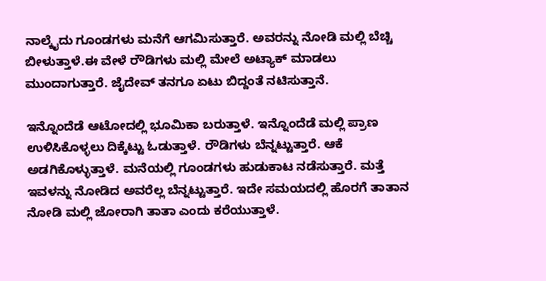ನಾಲ್ಕೈದು ಗೂಂಡಗಳು ಮನೆಗೆ ಆಗಮಿಸುತ್ತಾರೆ. ಅವರನ್ನು ನೋಡಿ ಮಲ್ಲಿ ಬೆಚ್ಚಿ ಬೀಳುತ್ತಾಳೆ.ಈ ವೇಳೆ ರೌಡಿಗಳು ಮಲ್ಲಿ ಮೇಲೆ ಅಟ್ಯಾಕ್ ಮಾಡಲು ಮುಂದಾಗುತ್ತಾರೆ. ಜೈದೇವ್‌ ತನಗೂ ಏಟು ಬಿದ್ದಂತೆ ನಟಿಸುತ್ತಾನೆ.

ಇನ್ನೊಂದೆಡೆ ಆಟೋದಲ್ಲಿ ಭೂಮಿಕಾ ಬರುತ್ತಾಳೆ. ಇನ್ನೊಂದೆಡೆ ಮಲ್ಲಿ ಪ್ರಾಣ ಉಳಿಸಿಕೊಳ್ಳಲು ದಿಕ್ಕೆಟ್ಟು ಓಡುತ್ತಾಳೆ. ರೌಡಿಗಳು ಬೆನ್ನಟ್ಟುತ್ತಾರೆ. ಆಕೆ ಅಡಗಿಕೊಳ್ಳುತ್ತಾಳೆ. ಮನೆಯಲ್ಲಿ ಗೂಂಡಗಳು ಹುಡುಕಾಟ ನಡೆಸುತ್ತಾರೆ. ಮತ್ತೆ ಇವಳನ್ನು ನೋಡಿದ ಅವರೆಲ್ಲ ಬೆನ್ನಟ್ಟುತ್ತಾರೆ. ಇದೇ ಸಮಯದಲ್ಲಿ ಹೊರಗೆ ತಾತಾನ ನೋಡಿ ಮಲ್ಲಿ ಜೋರಾಗಿ ತಾತಾ ಎಂದು ಕರೆಯುತ್ತಾಳೆ.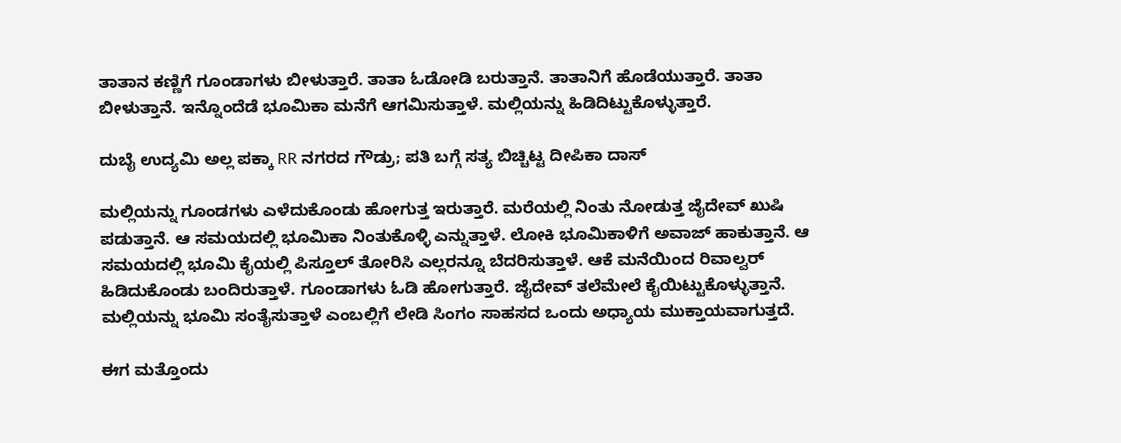ತಾತಾನ ಕಣ್ಣಿಗೆ ಗೂಂಡಾಗಳು ಬೀಳುತ್ತಾರೆ. ತಾತಾ ಓಡೋಡಿ ಬರುತ್ತಾನೆ. ತಾತಾನಿಗೆ ಹೊಡೆಯುತ್ತಾರೆ. ತಾತಾ ಬೀಳುತ್ತಾನೆ. ಇನ್ನೊಂದೆಡೆ ಭೂಮಿಕಾ ಮನೆಗೆ ಆಗಮಿಸುತ್ತಾಳೆ. ಮಲ್ಲಿಯನ್ನು ಹಿಡಿದಿಟ್ಟುಕೊಳ್ಳುತ್ತಾರೆ.

ದುಬೈ ಉದ್ಯಮಿ ಅಲ್ಲ ಪಕ್ಕಾ RR ನಗರದ ಗೌಡ್ರು; ಪತಿ ಬಗ್ಗೆ ಸತ್ಯ ಬಿಚ್ಚಿಟ್ಟ ದೀಪಿಕಾ ದಾಸ್

ಮಲ್ಲಿಯನ್ನು ಗೂಂಡಗಳು ಎಳೆದುಕೊಂಡು ಹೋಗುತ್ತ ಇರುತ್ತಾರೆ. ಮರೆಯಲ್ಲಿ ನಿಂತು ನೋಡುತ್ತ ಜೈದೇವ್‌ ಖುಷಿ ಪಡುತ್ತಾನೆ. ಆ ಸಮಯದಲ್ಲಿ ಭೂಮಿಕಾ ನಿಂತುಕೊಳ್ಳಿ ಎನ್ನುತ್ತಾಳೆ. ಲೋಕಿ ಭೂಮಿಕಾಳಿಗೆ ಅವಾಜ್‌ ಹಾಕುತ್ತಾನೆ. ಆ ಸಮಯದಲ್ಲಿ ಭೂಮಿ ಕೈಯಲ್ಲಿ ಪಿಸ್ತೂಲ್‌ ತೋರಿಸಿ ಎಲ್ಲರನ್ನೂ ಬೆದರಿಸುತ್ತಾಳೆ. ಆಕೆ ಮನೆಯಿಂದ ರಿವಾಲ್ವರ್‌ ಹಿಡಿದುಕೊಂಡು ಬಂದಿರುತ್ತಾಳೆ. ಗೂಂಡಾಗಳು ಓಡಿ ಹೋಗುತ್ತಾರೆ. ಜೈದೇವ್‌ ತಲೆಮೇಲೆ ಕೈಯಿಟ್ಟುಕೊಳ್ಳುತ್ತಾನೆ. ಮಲ್ಲಿಯನ್ನು ಭೂಮಿ ಸಂತೈಸುತ್ತಾಳೆ ಎಂಬಲ್ಲಿಗೆ ಲೇಡಿ ಸಿಂಗಂ ಸಾಹಸದ ಒಂದು ಅಧ್ಯಾಯ ಮುಕ್ತಾಯವಾಗುತ್ತದೆ.

ಈಗ ಮತ್ತೊಂದು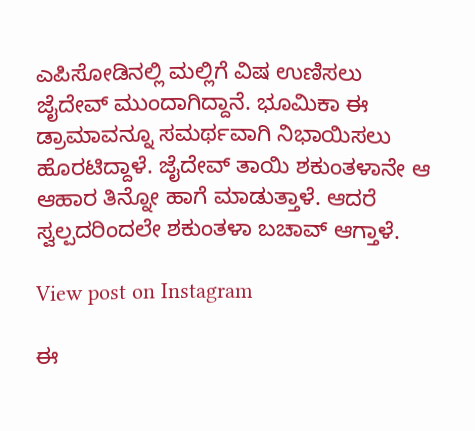ಎಪಿಸೋಡಿನಲ್ಲಿ ಮಲ್ಲಿಗೆ ವಿಷ ಉಣಿಸಲು ಜೈದೇವ್ ಮುಂದಾಗಿದ್ದಾನೆ. ಭೂಮಿಕಾ ಈ ಡ್ರಾಮಾವನ್ನೂ ಸಮರ್ಥವಾಗಿ ನಿಭಾಯಿಸಲು ಹೊರಟಿದ್ದಾಳೆ. ಜೈದೇವ್‌ ತಾಯಿ ಶಕುಂತಳಾನೇ ಆ ಆಹಾರ ತಿನ್ನೋ ಹಾಗೆ ಮಾಡುತ್ತಾಳೆ. ಆದರೆ ಸ್ವಲ್ಪದರಿಂದಲೇ ಶಕುಂತಳಾ ಬಚಾವ್ ಆಗ್ತಾಳೆ.

View post on Instagram

ಈ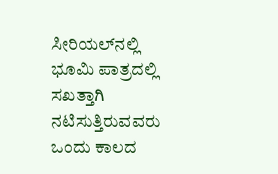ಸೀರಿಯಲ್‌ನಲ್ಲಿ ಭೂಮಿ ಪಾತ್ರದಲ್ಲಿ ಸಖತ್ತಾಗಿ ನಟಿಸುತ್ತಿರುವವರು ಒಂದು ಕಾಲದ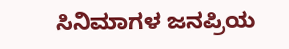ಸಿನಿಮಾಗಳ ಜನಪ್ರಿಯ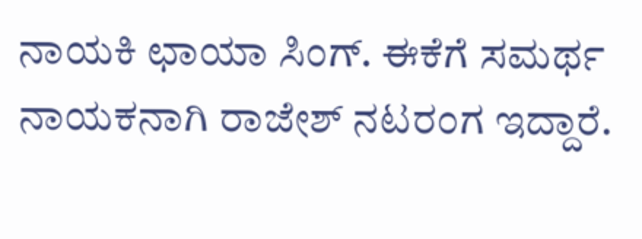ನಾಯಕಿ ಛಾಯಾ ಸಿಂಗ್. ಈಕೆಗೆ ಸಮರ್ಥ ನಾಯಕನಾಗಿ ರಾಜೇಶ್ ನಟರಂಗ ಇದ್ದಾರೆ.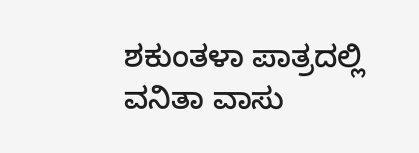ಶಕುಂತಳಾ ಪಾತ್ರದಲ್ಲಿ ವನಿತಾ ವಾಸು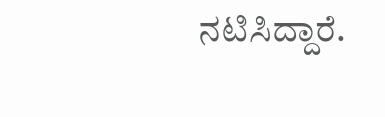ನಟಿಸಿದ್ದಾರೆ.